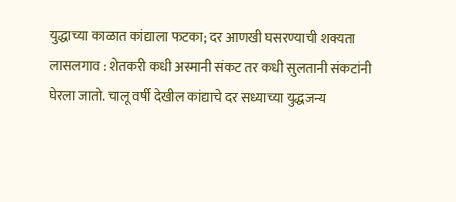युद्धाच्या काळात कांद्याला फटका; दर आणखी घसरण्याची शक्यता
लासलगाव : शेतकरी कधी अस्मानी संकट तर कधी सुलतानी संकटांनी घेरला जातो. चालू वर्षी देखील कांद्याचे दर सध्याच्या युद्धजन्य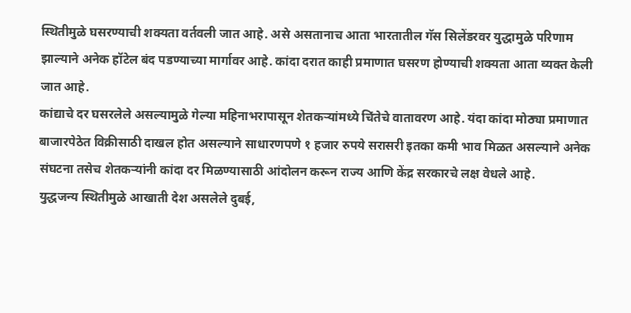स्थितीमुळे घसरण्याची शक्यता वर्तवली जात आहे. असे असतानाच आता भारतातील गॅस सिलेंडरवर युद्धामुळे परिणाम झाल्याने अनेक हॉटेल बंद पडण्याच्या मार्गावर आहे. कांदा दरात काही प्रमाणात घसरण होण्याची शक्यता आता व्यक्त केली जात आहे.
कांद्याचे दर घसरलेले असल्यामुळे गेल्या महिनाभरापासून शेतकऱ्यांमध्ये चिंतेचे वातावरण आहे. यंदा कांदा मोठ्या प्रमाणात बाजारपेठेत विक्रीसाठी दाखल होत असल्याने साधारणपणे १ हजार रुपये सरासरी इतका कमी भाव मिळत असल्याने अनेक संघटना तसेच शेतकऱ्यांनी कांदा दर मिळण्यासाठी आंदोलन करून राज्य आणि केंद्र सरकारचे लक्ष वेधले आहे.
युद्धजन्य स्थितीमुळे आखाती देश असलेले दुबई,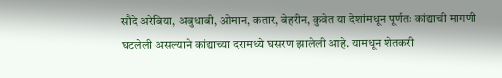सौदे अरेबिया, अबुधाबी, ओमान, कतार, बेहरीन, कुवेत या देशांमधून पूर्णतः कांद्याची मागणी घटलेली असल्याने कांद्याच्या दरामध्ये घसरण झालेली आहे. यामधून शेतकरी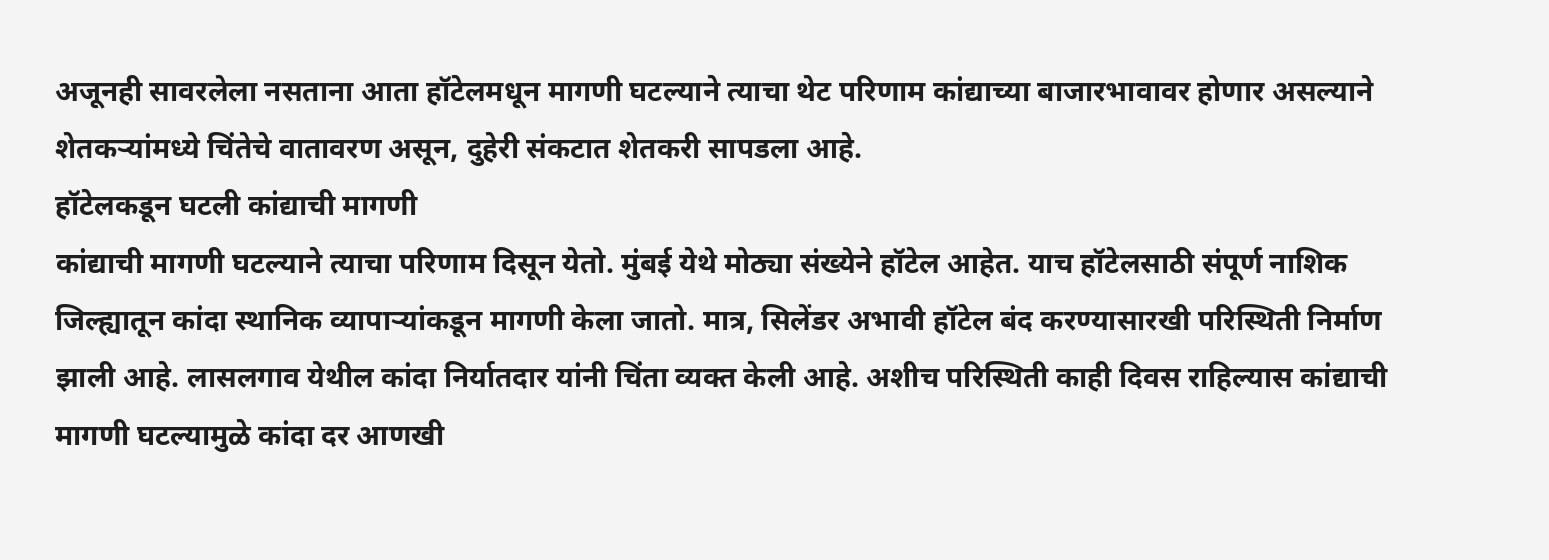अजूनही सावरलेला नसताना आता हॉटेलमधून मागणी घटल्याने त्याचा थेट परिणाम कांद्याच्या बाजारभावावर होणार असल्याने शेतकऱ्यांमध्ये चिंतेचे वातावरण असून, दुहेरी संकटात शेतकरी सापडला आहे.
हॉटेलकडून घटली कांद्याची मागणी
कांद्याची मागणी घटल्याने त्याचा परिणाम दिसून येतो. मुंबई येथे मोठ्या संख्येने हॉटेल आहेत. याच हॉटेलसाठी संपूर्ण नाशिक जिल्ह्यातून कांदा स्थानिक व्यापाऱ्यांकडून मागणी केला जातो. मात्र, सिलेंडर अभावी हॉटेल बंद करण्यासारखी परिस्थिती निर्माण झाली आहे. लासलगाव येथील कांदा निर्यातदार यांनी चिंता व्यक्त केली आहे. अशीच परिस्थिती काही दिवस राहिल्यास कांद्याची मागणी घटल्यामुळे कांदा दर आणखी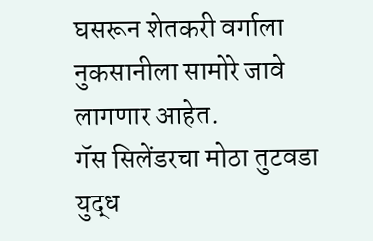घसरून शेतकरी वर्गाला नुकसानीला सामोरे जावे लागणार आहेत.
गॅस सिलेंडरचा मोठा तुटवडा
युद्ध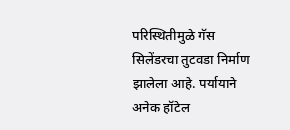परिस्थितीमुळे गॅस सिलेंडरचा तुटवडा निर्माण झालेला आहे. पर्यायाने अनेक हॉटेल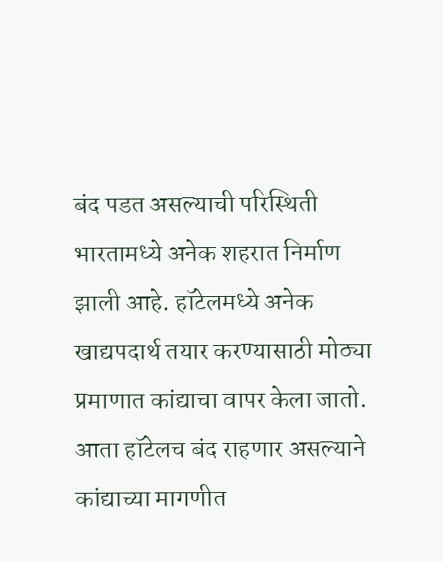बंद पडत असल्याची परिस्थिती भारतामध्ये अनेक शहरात निर्माण झाली आहे. हॉटेलमध्ये अनेक खाद्यपदार्थ तयार करण्यासाठी मोठ्या प्रमाणात कांद्याचा वापर केला जातो. आता हॉटेलच बंद राहणार असल्याने कांद्याच्या मागणीत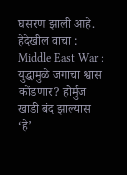घसरण झाली आहे.
हेदेखील वाचा : Middle East War : युद्धामुळे जगाचा श्वास कोंडणार? होर्मुज खाडी बंद झाल्यास ‘हे’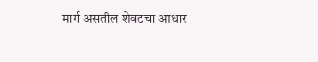मार्ग असतील शेवटचा आधार